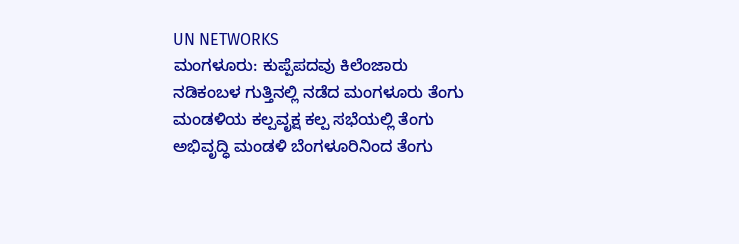UN NETWORKS
ಮಂಗಳೂರು: ಕುಪ್ಪೆಪದವು ಕಿಲೆಂಜಾರು ನಡಿಕಂಬಳ ಗುತ್ತಿನಲ್ಲಿ ನಡೆದ ಮಂಗಳೂರು ತೆಂಗು ಮಂಡಳಿಯ ಕಲ್ಪವೃಕ್ಷ ಕಲ್ಪ ಸಭೆಯಲ್ಲಿ ತೆಂಗು ಅಭಿವೃದ್ಧಿ ಮಂಡಳಿ ಬೆಂಗಳೂರಿನಿಂದ ತೆಂಗು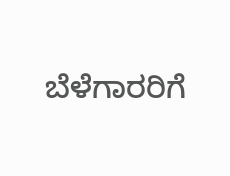ಬೆಳೆಗಾರರಿಗೆ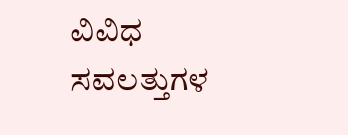ವಿವಿಧ ಸವಲತ್ತುಗಳ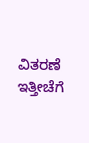ವಿತರಣೆ ಇತ್ತೀಚೆಗೆ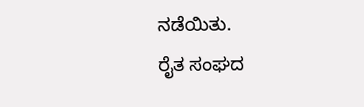ನಡೆಯಿತು.
ರೈತ ಸಂಘದ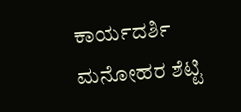ಕಾರ್ಯದರ್ಶಿ ಮನೋಹರ ಶೆಟ್ಟಿ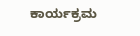ಕಾರ್ಯಕ್ರಮ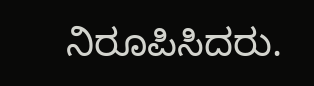ನಿರೂಪಿಸಿದರು.